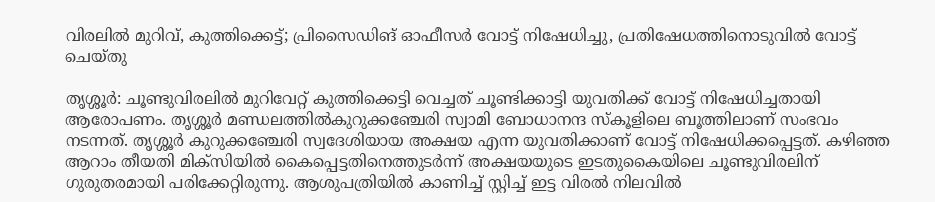വിരലിൽ മുറിവ്, കുത്തിക്കെട്ട്; പ്രിസൈഡിങ് ഓഫീസർ വോട്ട് നിഷേധിച്ചു, പ്രതിഷേധത്തിനൊടുവിൽ വോട്ട് ചെയ്തു

തൃശ്ശൂർ: ചൂണ്ടുവിരലിൽ മുറിവേറ്റ് കുത്തിക്കെട്ടി വെച്ചത് ചൂണ്ടിക്കാട്ടി യുവതിക്ക് വോട്ട് നിഷേധിച്ചതായി ആരോപണം. തൃശ്ശൂർ മണ്ഡലത്തിൽകുറുക്കഞ്ചേരി സ്വാമി ബോധാനന്ദ സ്കൂളിലെ ബൂത്തിലാണ് സംഭവം നടന്നത്. തൃശ്ശൂർ കുറുക്കഞ്ചേരി സ്വദേശിയായ അക്ഷയ എന്ന യുവതിക്കാണ് വോട്ട് നിഷേധിക്കപ്പെട്ടത്. കഴിഞ്ഞ ആറാം തീയതി മിക്സിയിൽ കൈപ്പെട്ടതിനെത്തുടർന്ന് അക്ഷയയുടെ ഇടതുകൈയിലെ ചൂണ്ടുവിരലിന് ഗുരുതരമായി പരിക്കേറ്റിരുന്നു. ആശുപത്രിയിൽ കാണിച്ച് സ്റ്റിച്ച് ഇട്ട വിരൽ നിലവിൽ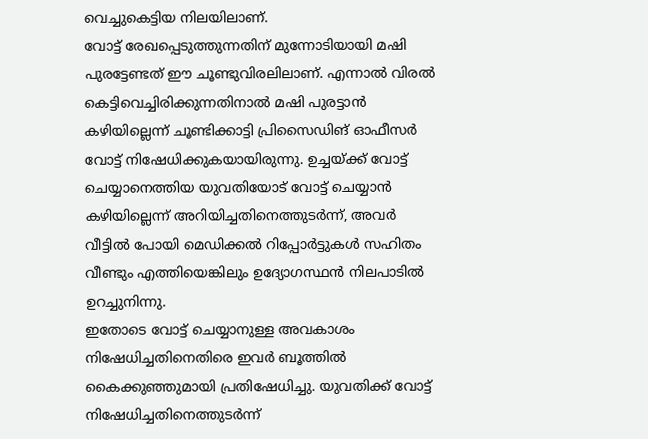വെച്ചുകെട്ടിയ നിലയിലാണ്.
വോട്ട് രേഖപ്പെടുത്തുന്നതിന് മുന്നോടിയായി മഷി പുരട്ടേണ്ടത് ഈ ചൂണ്ടുവിരലിലാണ്. എന്നാൽ വിരൽ കെട്ടിവെച്ചിരിക്കുന്നതിനാൽ മഷി പുരട്ടാൻ കഴിയില്ലെന്ന് ചൂണ്ടിക്കാട്ടി പ്രിസൈഡിങ് ഓഫീസർ വോട്ട് നിഷേധിക്കുകയായിരുന്നു. ഉച്ചയ്ക്ക് വോട്ട് ചെയ്യാനെത്തിയ യുവതിയോട് വോട്ട് ചെയ്യാൻ കഴിയില്ലെന്ന് അറിയിച്ചതിനെത്തുടർന്ന്, അവർ വീട്ടിൽ പോയി മെഡിക്കൽ റിപ്പോർട്ടുകൾ സഹിതം വീണ്ടും എത്തിയെങ്കിലും ഉദ്യോഗസ്ഥൻ നിലപാടിൽ ഉറച്ചുനിന്നു.
ഇതോടെ വോട്ട് ചെയ്യാനുള്ള അവകാശം നിഷേധിച്ചതിനെതിരെ ഇവർ ബൂത്തിൽ കൈക്കുഞ്ഞുമായി പ്രതിഷേധിച്ചു. യുവതിക്ക് വോട്ട് നിഷേധിച്ചതിനെത്തുടർന്ന്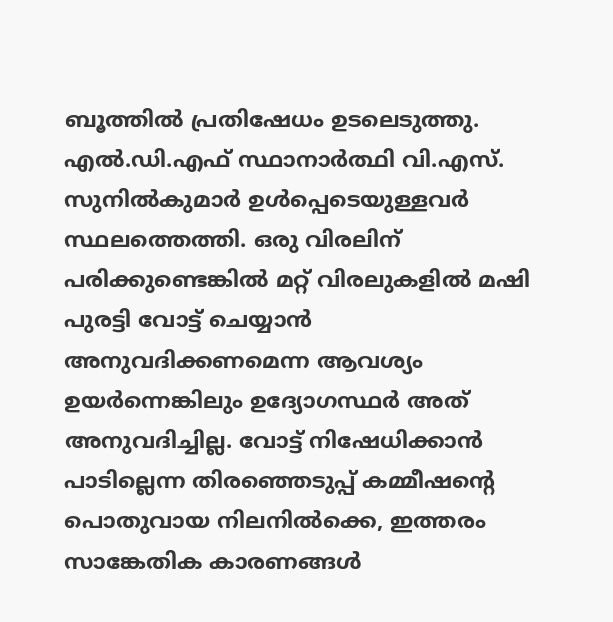ബൂത്തിൽ പ്രതിഷേധം ഉടലെടുത്തു. എൽ.ഡി.എഫ് സ്ഥാനാർത്ഥി വി.എസ്. സുനിൽകുമാർ ഉൾപ്പെടെയുള്ളവർ സ്ഥലത്തെത്തി. ഒരു വിരലിന് പരിക്കുണ്ടെങ്കിൽ മറ്റ് വിരലുകളിൽ മഷി പുരട്ടി വോട്ട് ചെയ്യാൻ അനുവദിക്കണമെന്ന ആവശ്യം ഉയർന്നെങ്കിലും ഉദ്യോഗസ്ഥർ അത് അനുവദിച്ചില്ല. വോട്ട് നിഷേധിക്കാൻ പാടില്ലെന്ന തിരഞ്ഞെടുപ്പ് കമ്മീഷന്റെ പൊതുവായ നിലനിൽക്കെ, ഇത്തരം സാങ്കേതിക കാരണങ്ങൾ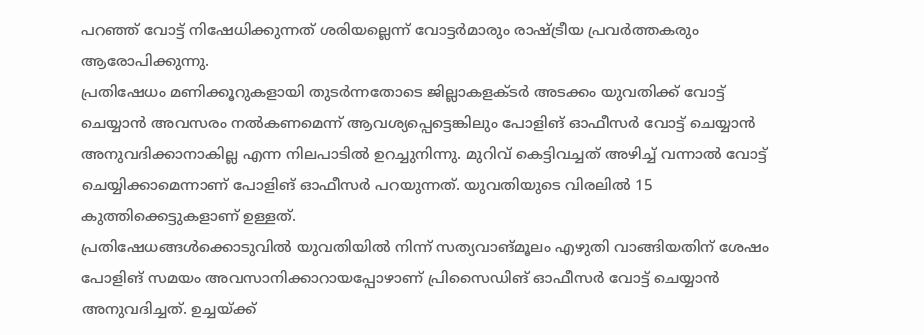പറഞ്ഞ് വോട്ട് നിഷേധിക്കുന്നത് ശരിയല്ലെന്ന് വോട്ടർമാരും രാഷ്ട്രീയ പ്രവർത്തകരും ആരോപിക്കുന്നു.
പ്രതിഷേധം മണിക്കൂറുകളായി തുടർന്നതോടെ ജില്ലാകളക്ടർ അടക്കം യുവതിക്ക് വോട്ട് ചെയ്യാൻ അവസരം നൽകണമെന്ന് ആവശ്യപ്പെട്ടെങ്കിലും പോളിങ് ഓഫീസർ വോട്ട് ചെയ്യാൻ അനുവദിക്കാനാകില്ല എന്ന നിലപാടിൽ ഉറച്ചുനിന്നു. മുറിവ് കെട്ടിവച്ചത് അഴിച്ച് വന്നാൽ വോട്ട് ചെയ്യിക്കാമെന്നാണ് പോളിങ് ഓഫീസർ പറയുന്നത്. യുവതിയുടെ വിരലിൽ 15 കുത്തിക്കെട്ടുകളാണ് ഉള്ളത്.
പ്രതിഷേധങ്ങൾക്കൊടുവിൽ യുവതിയിൽ നിന്ന് സത്യവാങ്മൂലം എഴുതി വാങ്ങിയതിന് ശേഷം പോളിങ് സമയം അവസാനിക്കാറായപ്പോഴാണ് പ്രിസൈഡിങ് ഓഫീസർ വോട്ട് ചെയ്യാൻ അനുവദിച്ചത്. ഉച്ചയ്ക്ക്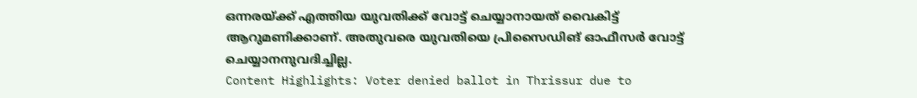ഒന്നരയ്ക്ക് എത്തിയ യുവതിക്ക് വോട്ട് ചെയ്യാനായത് വൈകിട്ട് ആറുമണിക്കാണ്. അതുവരെ യുവതിയെ പ്രിസൈഡിങ് ഓഫീസർ വോട്ട് ചെയ്യാനനുവദിച്ചില്ല.
Content Highlights: Voter denied ballot in Thrissur due to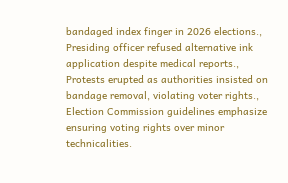bandaged index finger in 2026 elections., Presiding officer refused alternative ink application despite medical reports., Protests erupted as authorities insisted on bandage removal, violating voter rights., Election Commission guidelines emphasize ensuring voting rights over minor technicalities.